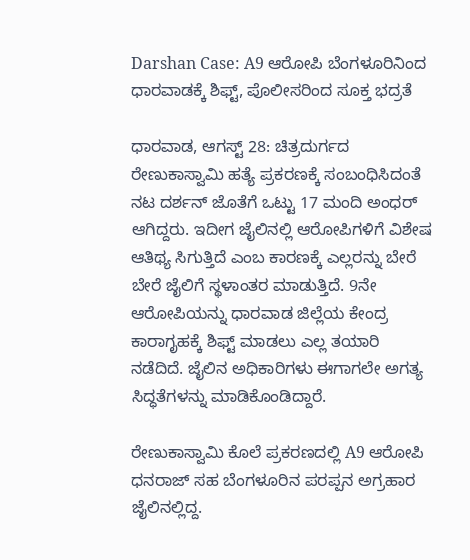Darshan Case: A9 ಆರೋಪಿ ಬೆಂಗಳೂರಿನಿಂದ ಧಾರವಾಡಕ್ಕೆ ಶಿಫ್ಟ್, ಪೊಲೀಸರಿಂದ ಸೂಕ್ತ ಭದ್ರತೆ

ಧಾರವಾಡ, ಆಗಸ್ಟ್ 28: ಚಿತ್ರದುರ್ಗದ ರೇಣುಕಾಸ್ವಾಮಿ ಹತ್ಯೆ ಪ್ರಕರಣಕ್ಕೆ ಸಂಬಂಧಿಸಿದಂತೆ ನಟ ದರ್ಶನ್ ಜೊತೆಗೆ ಒಟ್ಟು 17 ಮಂದಿ ಅಂಧರ್ ಆಗಿದ್ದರು. ಇದೀಗ ಜೈಲಿನಲ್ಲಿ ಆರೋಪಿಗಳಿಗೆ ವಿಶೇಷ ಆತಿಥ್ಯ ಸಿಗುತ್ತಿದೆ ಎಂಬ ಕಾರಣಕ್ಕೆ ಎಲ್ಲರನ್ನು ಬೇರೆ ಬೇರೆ ಜೈಲಿಗೆ ಸ್ಥಳಾಂತರ ಮಾಡುತ್ತಿದೆ. 9ನೇ ಆರೋಪಿಯನ್ನು ಧಾರವಾಡ ಜಿಲ್ಲೆಯ ಕೇಂದ್ರ ಕಾರಾಗೃಹಕ್ಕೆ ಶಿಫ್ಟ್ ಮಾಡಲು ಎಲ್ಲ ತಯಾರಿ ನಡೆದಿದೆ. ಜೈಲಿನ ಅಧಿಕಾರಿಗಳು ಈಗಾಗಲೇ ಅಗತ್ಯ ಸಿದ್ಧತೆಗಳನ್ನು ಮಾಡಿಕೊಂಡಿದ್ದಾರೆ.

ರೇಣುಕಾಸ್ವಾಮಿ ಕೊಲೆ ಪ್ರಕರಣದಲ್ಲಿ A9 ಆರೋಪಿ ಧನರಾಜ್ ಸಹ ಬೆಂಗಳೂರಿನ ಪರಪ್ಪನ ಅಗ್ರಹಾರ ಜೈಲಿನಲ್ಲಿದ್ದ.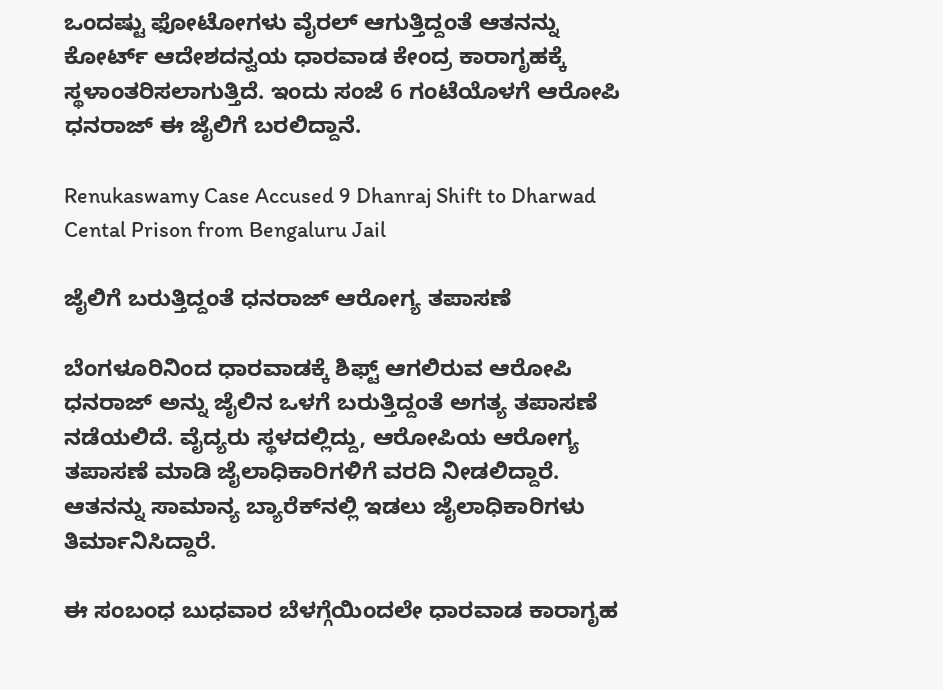ಒಂದಷ್ಟು ಫೋಟೋಗಳು ವೈರಲ್ ಆಗುತ್ತಿದ್ದಂತೆ ಆತನನ್ನು ಕೋರ್ಟ್ ಆದೇಶದನ್ವಯ ಧಾರವಾಡ ಕೇಂದ್ರ ಕಾರಾಗೃಹಕ್ಕೆ ಸ್ಥಳಾಂತರಿಸಲಾಗುತ್ತಿದೆ. ಇಂದು ಸಂಜೆ 6 ಗಂಟೆಯೊಳಗೆ ಆರೋಪಿ ಧನರಾಜ್ ಈ ಜೈಲಿಗೆ ಬರಲಿದ್ದಾನೆ.

Renukaswamy Case Accused 9 Dhanraj Shift to Dharwad Cental Prison from Bengaluru Jail

ಜೈಲಿಗೆ ಬರುತ್ತಿದ್ದಂತೆ ಧನರಾಜ್ ಆರೋಗ್ಯ ತಪಾಸಣೆ

ಬೆಂಗಳೂರಿನಿಂದ ಧಾರವಾಡಕ್ಕೆ ಶಿಫ್ಟ್ ಆಗಲಿರುವ ಆರೋಪಿ ಧನರಾಜ್ ಅನ್ನು ಜೈಲಿನ ಒಳಗೆ ಬರುತ್ತಿದ್ದಂತೆ ಅಗತ್ಯ ತಪಾಸಣೆ ನಡೆಯಲಿದೆ. ವೈದ್ಯರು ಸ್ಥಳದಲ್ಲಿದ್ದು, ಆರೋಪಿಯ ಆರೋಗ್ಯ ತಪಾಸಣೆ ಮಾಡಿ ಜೈಲಾಧಿಕಾರಿಗಳಿಗೆ ವರದಿ ನೀಡಲಿದ್ದಾರೆ. ಆತನನ್ನು ಸಾಮಾನ್ಯ ಬ್ಯಾರೆಕ್‌ನಲ್ಲಿ ಇಡಲು ಜೈಲಾಧಿಕಾರಿಗಳು ತಿರ್ಮಾನಿಸಿದ್ದಾರೆ.

ಈ ಸಂಬಂಧ ಬುಧವಾರ ಬೆಳಗ್ಗೆಯಿಂದಲೇ ಧಾರವಾಡ ಕಾರಾಗೃಹ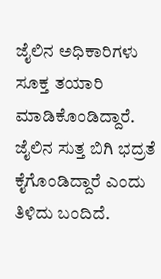ಜೈಲಿನ ಅಧಿಕಾರಿಗಳು ಸೂಕ್ತ ತಯಾರಿ ಮಾಡಿಕೊಂಡಿದ್ದಾರೆ. ಜೈಲಿನ ಸುತ್ತ ಬಿಗಿ ಭದ್ರತೆ ಕೈಗೊಂಡಿದ್ದಾರೆ ಎಂದು ತಿಳಿದು ಬಂದಿದೆ.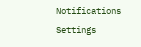Notifications
Settings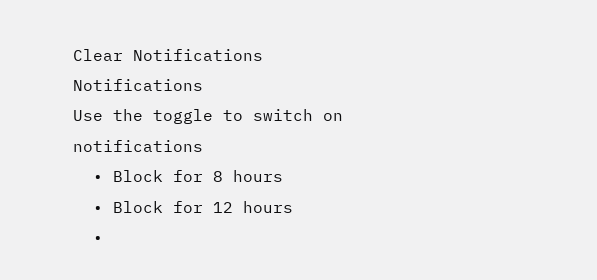Clear Notifications
Notifications
Use the toggle to switch on notifications
  • Block for 8 hours
  • Block for 12 hours
  •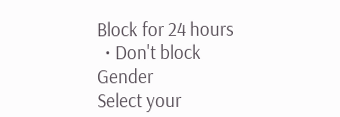Block for 24 hours
  • Don't block
Gender
Select your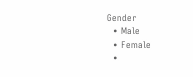Gender
  • Male
  • Female
  •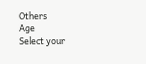Others
Age
Select your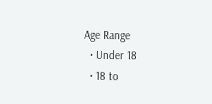Age Range
  • Under 18
  • 18 to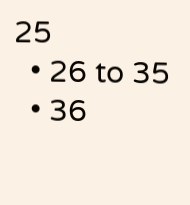25
  • 26 to 35
  • 36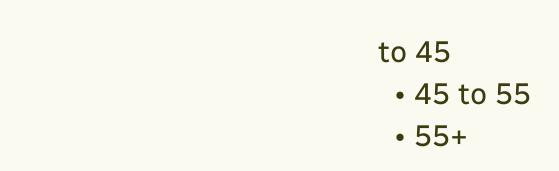to 45
  • 45 to 55
  • 55+